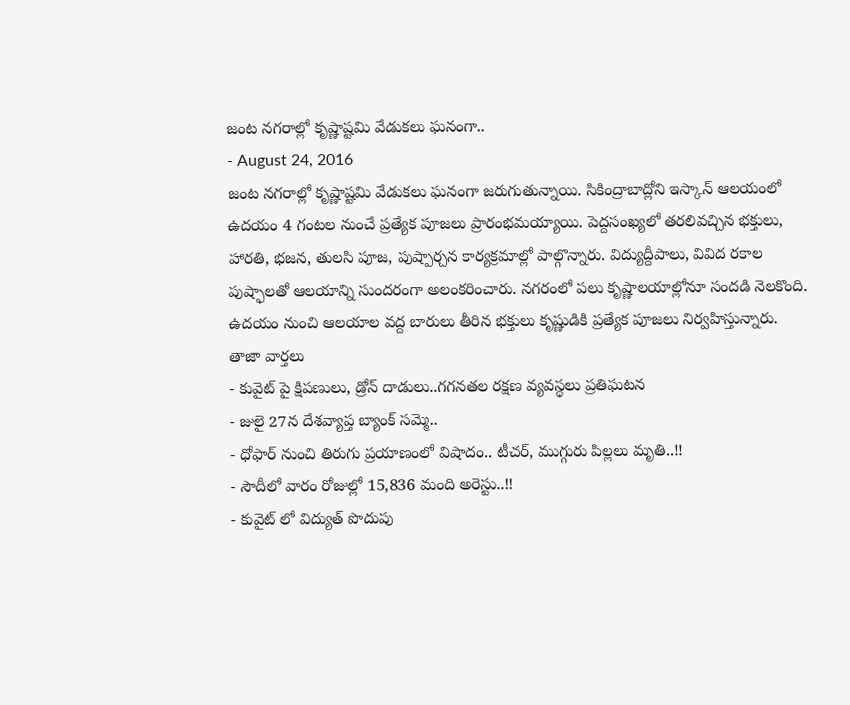జంట నగరాల్లో కృష్ణాష్టమి వేడుకలు ఘనంగా..
- August 24, 2016
జంట నగరాల్లో కృష్ణాష్టమి వేడుకలు ఘనంగా జరుగుతున్నాయి. సికింద్రాబాద్లోని ఇస్కాన్ ఆలయంలో ఉదయం 4 గంటల నుంచే ప్రత్యేక పూజలు ప్రారంభమయ్యాయి. పెద్దసంఖ్యలో తరలివచ్చిన భక్తులు, హారతి, భజన, తులసి పూజ, పుష్పార్చన కార్యక్రమాల్లో పాల్గొన్నారు. విద్యుద్దీపాలు, వివిద రకాల పుష్ఫాలతో ఆలయాన్ని సుందరంగా అలంకరించారు. నగరంలో పలు కృష్ణాలయాల్లోనూ సందడి నెలకొంది. ఉదయం నుంచి ఆలయాల వద్ద బారులు తీరిన భక్తులు కృష్ణుడికి ప్రత్యేక పూజలు నిర్వహిస్తున్నారు.
తాజా వార్తలు
- కువైట్ పై క్షిపణులు, డ్రోన్ దాడులు..గగనతల రక్షణ వ్యవస్థలు ప్రతిఘటన
- జులై 27న దేశవ్యాప్త బ్యాంక్ సమ్మె..
- ధోఫార్ నుంచి తిరుగు ప్రయాణంలో విషాదం.. టీచర్, ముగ్గురు పిల్లలు మృతి..!!
- సౌదీలో వారం రోజుల్లో 15,836 మంది అరెస్టు..!!
- కువైట్ లో విద్యుత్ పొదుపు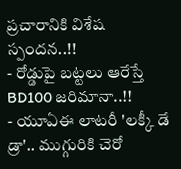ప్రచారానికి విశేష స్పందన..!!
- రోడ్డుపై బట్టలు ఆరేస్తే BD100 జరిమానా..!!
- యూఏఈ లాటరీ 'లక్కీ డే డ్రా'.. ముగ్గురికి చెరో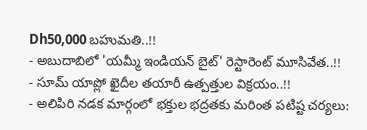Dh50,000 బహుమతి..!!
- అబుదాబిలో 'యమ్మీ ఇండియన్ బైట్' రెస్టారెంట్ మూసివేత..!!
- సూమ్ యాప్లో ఖైదీల తయారీ ఉత్పత్తుల విక్రయం..!!
- అలిపిరి నడక మార్గంలో భక్తుల భద్రతకు మరింత పటిష్ట చర్యలు: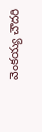వెంకయ్య చౌదరి